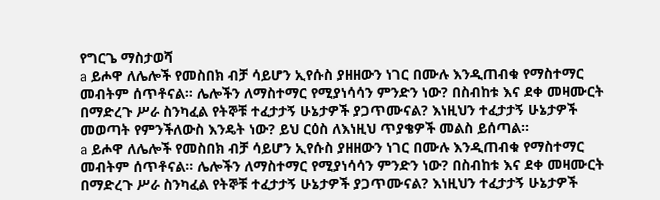የግርጌ ማስታወሻ
a ይሖዋ ለሌሎች የመስበክ ብቻ ሳይሆን ኢየሱስ ያዘዘውን ነገር በሙሉ እንዲጠብቁ የማስተማር መብትም ሰጥቶናል። ሌሎችን ለማስተማር የሚያነሳሳን ምንድን ነው? በስብከቱ እና ደቀ መዛሙርት በማድረጉ ሥራ ስንካፈል የትኞቹ ተፈታታኝ ሁኔታዎች ያጋጥሙናል? እነዚህን ተፈታታኝ ሁኔታዎች መወጣት የምንችለውስ እንዴት ነው? ይህ ርዕስ ለእነዚህ ጥያቄዎች መልስ ይሰጣል።
a ይሖዋ ለሌሎች የመስበክ ብቻ ሳይሆን ኢየሱስ ያዘዘውን ነገር በሙሉ እንዲጠብቁ የማስተማር መብትም ሰጥቶናል። ሌሎችን ለማስተማር የሚያነሳሳን ምንድን ነው? በስብከቱ እና ደቀ መዛሙርት በማድረጉ ሥራ ስንካፈል የትኞቹ ተፈታታኝ ሁኔታዎች ያጋጥሙናል? እነዚህን ተፈታታኝ ሁኔታዎች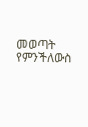መወጣት የምንችለውስ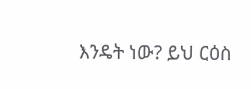እንዴት ነው? ይህ ርዕስ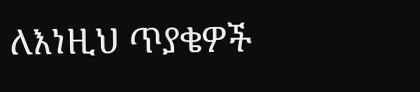ለእነዚህ ጥያቄዎች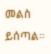መልስ ይሰጣል።